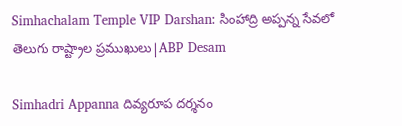Simhachalam Temple VIP Darshan: సింహాద్రి అప్పన్న సేవలో తెలుగు రాష్ట్రాల ప్రముఖులు|ABP Desam

Simhadri Appanna దివ్యరూప దర్శనం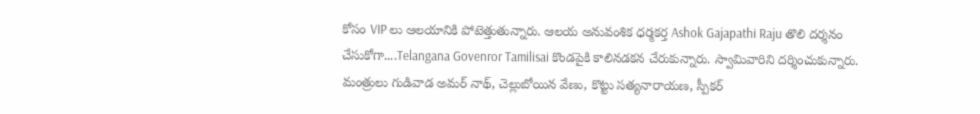కోసం VIP లు ఆలయానికి పోటెత్తుతున్నారు. ఆలయ అనువంశిక ధర్మకర్త Ashok Gajapathi Raju తొలి దర్శనం చేసుకోగా....Telangana Govenror Tamilisai కొండపైకి కాలినడకన చేరుకున్నారు. స్వామివారిని దర్శించుకున్నారు. మంత్రులు గుడివాడ అమర్ నాథ్, చెల్లుబోయిన వేణు, కొట్టు సత్యనారాయణ, స్పీకర్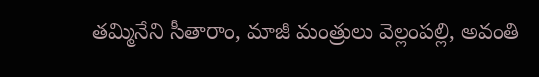తమ్మినేని సీతారాం, మాజీ మంత్రులు వెల్లంపల్లి, అవంతి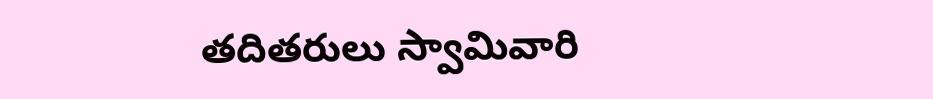తదితరులు స్వామివారి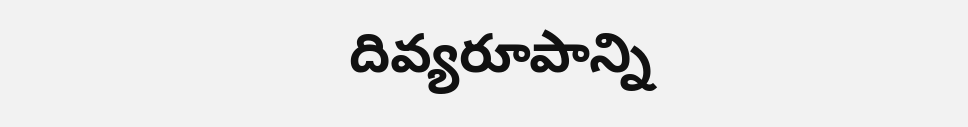దివ్యరూపాన్ని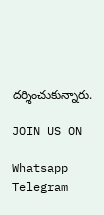దర్శించుకున్నారు.

JOIN US ON

Whatsapp
Telegram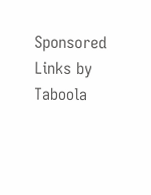Sponsored Links by Taboola